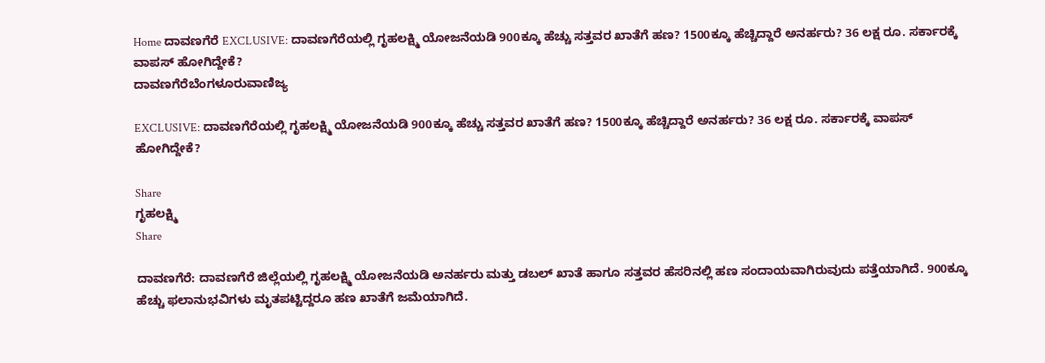Home ದಾವಣಗೆರೆ EXCLUSIVE: ದಾವಣಗೆರೆಯಲ್ಲಿ ಗೃಹಲಕ್ಷ್ಮಿ ಯೋಜನೆಯಡಿ 900ಕ್ಕೂ ಹೆಚ್ಚು ಸತ್ತವರ ಖಾತೆಗೆ ಹಣ? 1500ಕ್ಕೂ ಹೆಚ್ಚಿದ್ದಾರೆ ಅನರ್ಹರು? 36 ಲಕ್ಷ ರೂ. ಸರ್ಕಾರಕ್ಕೆ ವಾಪಸ್ ಹೋಗಿದ್ದೇಕೆ?
ದಾವಣಗೆರೆಬೆಂಗಳೂರುವಾಣಿಜ್ಯ

EXCLUSIVE: ದಾವಣಗೆರೆಯಲ್ಲಿ ಗೃಹಲಕ್ಷ್ಮಿ ಯೋಜನೆಯಡಿ 900ಕ್ಕೂ ಹೆಚ್ಚು ಸತ್ತವರ ಖಾತೆಗೆ ಹಣ? 1500ಕ್ಕೂ ಹೆಚ್ಚಿದ್ದಾರೆ ಅನರ್ಹರು? 36 ಲಕ್ಷ ರೂ. ಸರ್ಕಾರಕ್ಕೆ ವಾಪಸ್ ಹೋಗಿದ್ದೇಕೆ?

Share
ಗೃಹಲಕ್ಷ್ಮಿ
Share

ದಾವಣಗೆರೆ: ದಾವಣಗೆರೆ ಜಿಲ್ಲೆಯಲ್ಲಿ ಗೃಹಲಕ್ಷ್ಮಿ ಯೋಜನೆಯಡಿ ಅನರ್ಹರು ಮತ್ತು ಡಬಲ್ ಖಾತೆ ಹಾಗೂ ಸತ್ತವರ ಹೆಸರಿನಲ್ಲಿ ಹಣ ಸಂದಾಯವಾಗಿರುವುದು ಪತ್ತೆಯಾಗಿದೆ. 900ಕ್ಕೂ ಹೆಚ್ಚು ಫಲಾನುಭವಿಗಳು ಮೃತಪಟ್ಟಿದ್ದರೂ ಹಣ ಖಾತೆಗೆ ಜಮೆಯಾಗಿದೆ.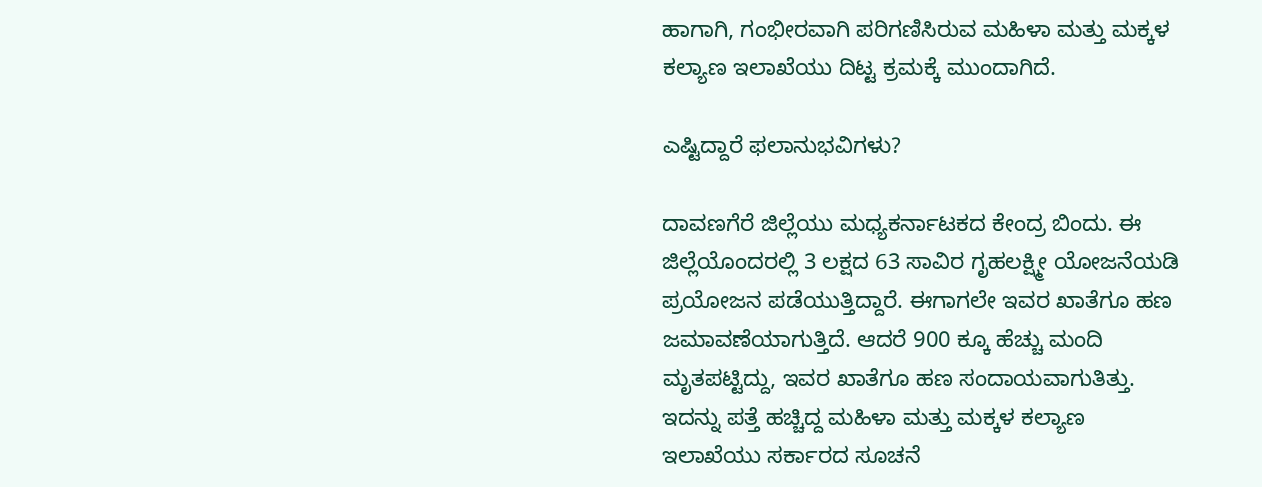ಹಾಗಾಗಿ, ಗಂಭೀರವಾಗಿ ಪರಿಗಣಿಸಿರುವ ಮಹಿಳಾ ಮತ್ತು ಮಕ್ಕಳ ಕಲ್ಯಾಣ ಇಲಾಖೆಯು ದಿಟ್ಟ ಕ್ರಮಕ್ಕೆ ಮುಂದಾಗಿದೆ.

ಎಷ್ಟಿದ್ದಾರೆ ಫಲಾನುಭವಿಗಳು?

ದಾವಣಗೆರೆ ಜಿಲ್ಲೆಯು ಮಧ್ಯಕರ್ನಾಟಕದ ಕೇಂದ್ರ ಬಿಂದು. ಈ ಜಿಲ್ಲೆಯೊಂದರಲ್ಲಿ 3 ಲಕ್ಷದ 63 ಸಾವಿರ ಗೃಹಲಕ್ಷ್ಮೀ ಯೋಜನೆಯಡಿ ಪ್ರಯೋಜನ ಪಡೆಯುತ್ತಿದ್ದಾರೆ. ಈಗಾಗಲೇ ಇವರ ಖಾತೆಗೂ ಹಣ ಜಮಾವಣೆಯಾಗುತ್ತಿದೆ. ಆದರೆ 900 ಕ್ಕೂ ಹೆಚ್ಚು ಮಂದಿ ಮೃತಪಟ್ಟಿದ್ದು, ಇವರ ಖಾತೆಗೂ ಹಣ ಸಂದಾಯವಾಗುತಿತ್ತು. ಇದನ್ನು ಪತ್ತೆ ಹಚ್ಚಿದ್ದ ಮಹಿಳಾ ಮತ್ತು ಮಕ್ಕಳ ಕಲ್ಯಾಣ ಇಲಾಖೆಯು ಸರ್ಕಾರದ ಸೂಚನೆ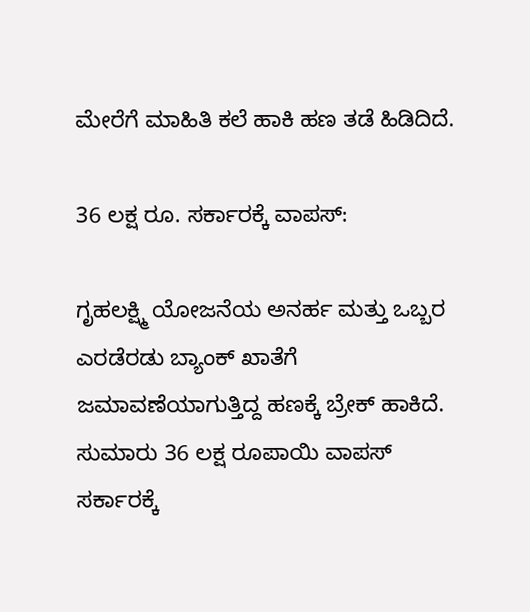ಮೇರೆಗೆ ಮಾಹಿತಿ ಕಲೆ ಹಾಕಿ ಹಣ ತಡೆ ಹಿಡಿದಿದೆ.

36 ಲಕ್ಷ ರೂ. ಸರ್ಕಾರಕ್ಕೆ ವಾಪಸ್:

ಗೃಹಲಕ್ಷ್ಮಿ ಯೋಜನೆಯ ಅನರ್ಹ ಮತ್ತು ಒಬ್ಬರ ಎರಡೆರಡು ಬ್ಯಾಂಕ್ ಖಾತೆಗೆ ಜಮಾವಣೆಯಾಗುತ್ತಿದ್ದ ಹಣಕ್ಕೆ ಬ್ರೇಕ್ ಹಾಕಿದೆ. ಸುಮಾರು 36 ಲಕ್ಷ ರೂಪಾಯಿ ವಾಪಸ್ ಸರ್ಕಾರಕ್ಕೆ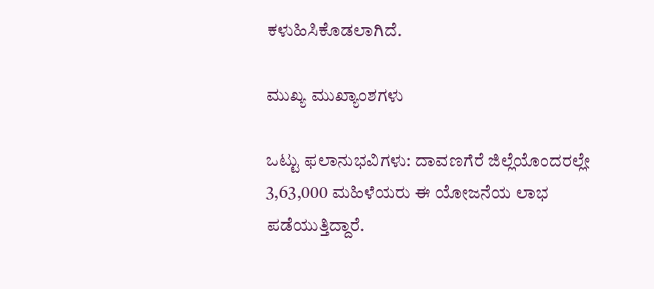ಕಳುಹಿಸಿಕೊಡಲಾಗಿದೆ.

ಮುಖ್ಯ ಮುಖ್ಯಾಂಶಗಳು

ಒಟ್ಟು ಫಲಾನುಭವಿಗಳು: ದಾವಣಗೆರೆ ಜಿಲ್ಲೆಯೊಂದರಲ್ಲೇ 3,63,000 ಮಹಿಳೆಯರು ಈ ಯೋಜನೆಯ ಲಾಭ ಪಡೆಯುತ್ತಿದ್ದಾರೆ.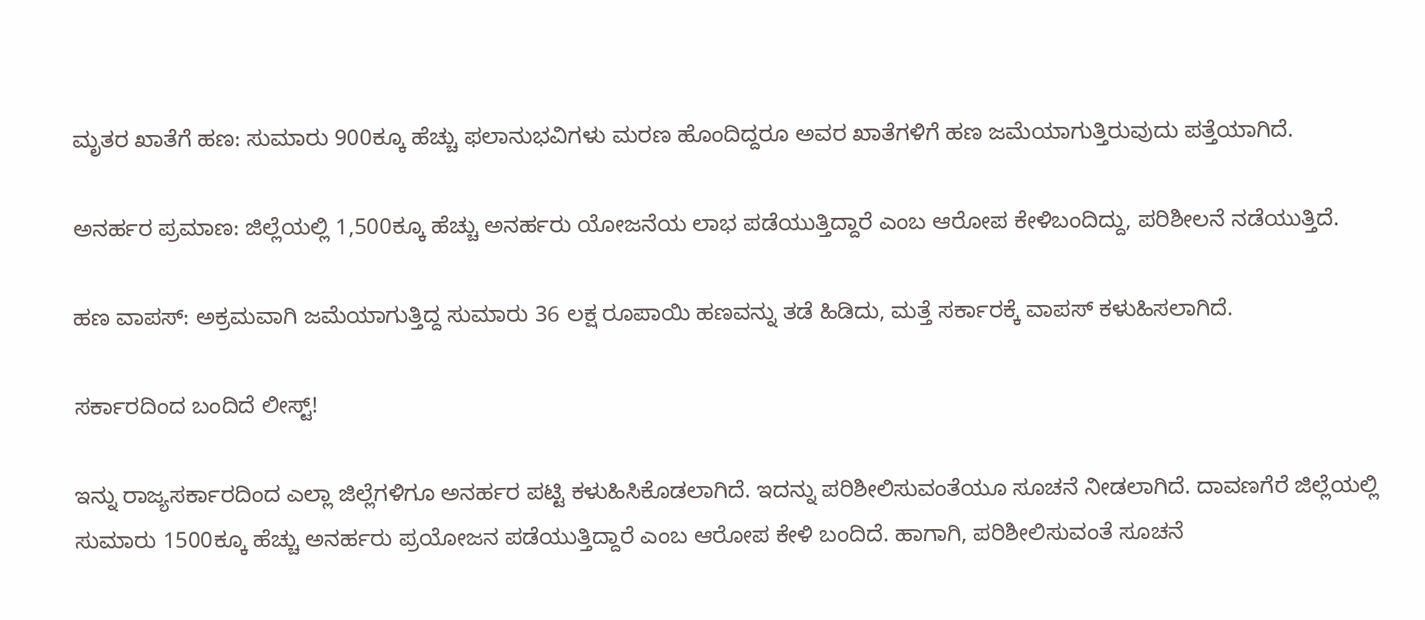ಮೃತರ ಖಾತೆಗೆ ಹಣ: ಸುಮಾರು 900ಕ್ಕೂ ಹೆಚ್ಚು ಫಲಾನುಭವಿಗಳು ಮರಣ ಹೊಂದಿದ್ದರೂ ಅವರ ಖಾತೆಗಳಿಗೆ ಹಣ ಜಮೆಯಾಗುತ್ತಿರುವುದು ಪತ್ತೆಯಾಗಿದೆ.

ಅನರ್ಹರ ಪ್ರಮಾಣ: ಜಿಲ್ಲೆಯಲ್ಲಿ 1,500ಕ್ಕೂ ಹೆಚ್ಚು ಅನರ್ಹರು ಯೋಜನೆಯ ಲಾಭ ಪಡೆಯುತ್ತಿದ್ದಾರೆ ಎಂಬ ಆರೋಪ ಕೇಳಿಬಂದಿದ್ದು, ಪರಿಶೀಲನೆ ನಡೆಯುತ್ತಿದೆ.

ಹಣ ವಾಪಸ್: ಅಕ್ರಮವಾಗಿ ಜಮೆಯಾಗುತ್ತಿದ್ದ ಸುಮಾರು 36 ಲಕ್ಷ ರೂಪಾಯಿ ಹಣವನ್ನು ತಡೆ ಹಿಡಿದು, ಮತ್ತೆ ಸರ್ಕಾರಕ್ಕೆ ವಾಪಸ್ ಕಳುಹಿಸಲಾಗಿದೆ.

ಸರ್ಕಾರದಿಂದ ಬಂದಿದೆ ಲೀಸ್ಟ್!

ಇನ್ನು ರಾಜ್ಯಸರ್ಕಾರದಿಂದ ಎಲ್ಲಾ ಜಿಲ್ಲೆಗಳಿಗೂ ಅನರ್ಹರ ಪಟ್ಟಿ ಕಳುಹಿಸಿಕೊಡಲಾಗಿದೆ. ಇದನ್ನು ಪರಿಶೀಲಿಸುವಂತೆಯೂ ಸೂಚನೆ ನೀಡಲಾಗಿದೆ. ದಾವಣಗೆರೆ ಜಿಲ್ಲೆಯಲ್ಲಿ ಸುಮಾರು 1500ಕ್ಕೂ ಹೆಚ್ಚು ಅನರ್ಹರು ಪ್ರಯೋಜನ ಪಡೆಯುತ್ತಿದ್ದಾರೆ ಎಂಬ ಆರೋಪ ಕೇಳಿ ಬಂದಿದೆ. ಹಾಗಾಗಿ, ಪರಿಶೀಲಿಸುವಂತೆ ಸೂಚನೆ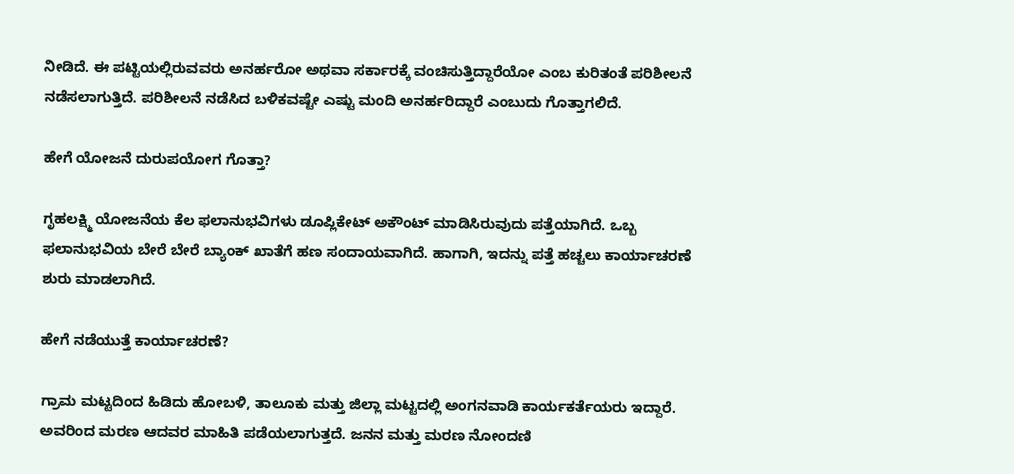ನೀಡಿದೆ. ಈ ಪಟ್ಟಿಯಲ್ಲಿರುವವರು ಅನರ್ಹರೋ ಅಥವಾ ಸರ್ಕಾರಕ್ಕೆ ವಂಚಿಸುತ್ತಿದ್ದಾರೆಯೋ ಎಂಬ ಕುರಿತಂತೆ ಪರಿಶೀಲನೆ ನಡೆಸಲಾಗುತ್ತಿದೆ. ಪರಿಶೀಲನೆ ನಡೆಸಿದ ಬಳಿಕವಷ್ಟೇ ಎಷ್ಟು ಮಂದಿ ಅನರ್ಹರಿದ್ದಾರೆ ಎಂಬುದು ಗೊತ್ತಾಗಲಿದೆ.

ಹೇಗೆ ಯೋಜನೆ ದುರುಪಯೋಗ ಗೊತ್ತಾ?

ಗೃಹಲಕ್ಷ್ಮಿ ಯೋಜನೆಯ ಕೆಲ ಫಲಾನುಭವಿಗಳು ಡೂಪ್ಲಿಕೇಟ್ ಅಕೌಂಟ್ ಮಾಡಿಸಿರುವುದು ಪತ್ತೆಯಾಗಿದೆ. ಒಬ್ಬ ಫಲಾನುಭವಿಯ ಬೇರೆ ಬೇರೆ ಬ್ಯಾಂಕ್ ಖಾತೆಗೆ ಹಣ ಸಂದಾಯವಾಗಿದೆ. ಹಾಗಾಗಿ, ಇದನ್ನು ಪತ್ತೆ ಹಚ್ಚಲು ಕಾರ್ಯಾಚರಣೆ ಶುರು ಮಾಡಲಾಗಿದೆ.

ಹೇಗೆ ನಡೆಯುತ್ತೆ ಕಾರ್ಯಾಚರಣೆ?

ಗ್ರಾಮ ಮಟ್ಟದಿಂದ ಹಿಡಿದು ಹೋಬಳಿ, ತಾಲೂಕು ಮತ್ತು ಜಿಲ್ಲಾ ಮಟ್ಟದಲ್ಲಿ ಅಂಗನವಾಡಿ ಕಾರ್ಯಕರ್ತೆಯರು ಇದ್ದಾರೆ. ಅವರಿಂದ ಮರಣ ಆದವರ ಮಾಹಿತಿ ಪಡೆಯಲಾಗುತ್ತದೆ. ಜನನ ಮತ್ತು ಮರಣ ನೋಂದಣಿ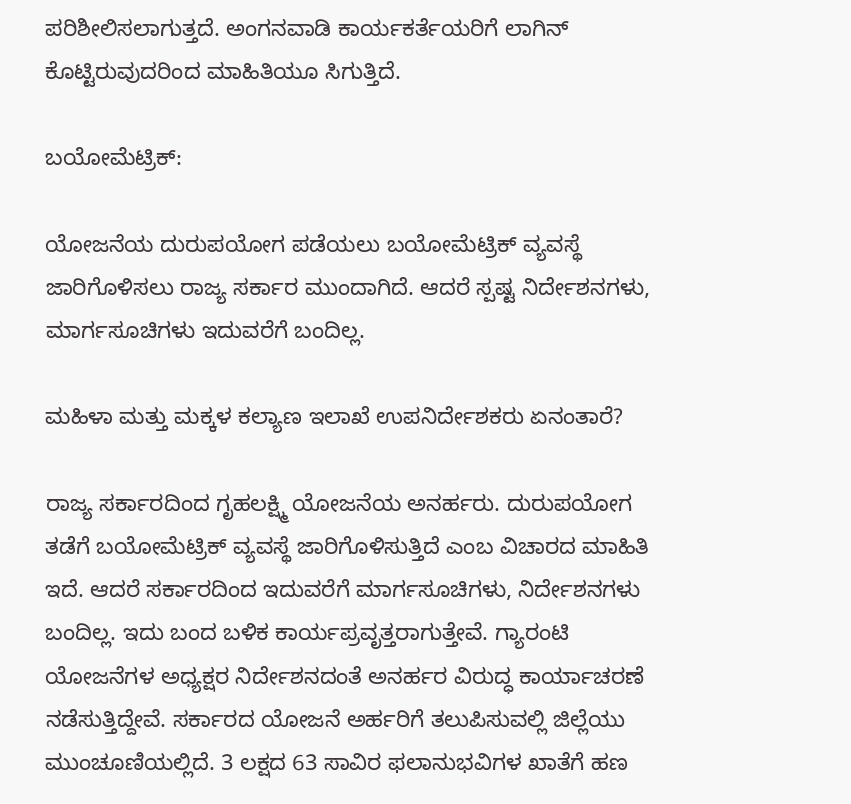ಪರಿಶೀಲಿಸಲಾಗುತ್ತದೆ. ಅಂಗನವಾಡಿ ಕಾರ್ಯಕರ್ತೆಯರಿಗೆ ಲಾಗಿನ್ ಕೊಟ್ಟಿರುವುದರಿಂದ ಮಾಹಿತಿಯೂ ಸಿಗುತ್ತಿದೆ.

ಬಯೋಮೆಟ್ರಿಕ್:

ಯೋಜನೆಯ ದುರುಪಯೋಗ ಪಡೆಯಲು ಬಯೋಮೆಟ್ರಿಕ್ ವ್ಯವಸ್ಥೆ ಜಾರಿಗೊಳಿಸಲು ರಾಜ್ಯ ಸರ್ಕಾರ ಮುಂದಾಗಿದೆ. ಆದರೆ ಸ್ಪಷ್ಟ ನಿರ್ದೇಶನಗಳು, ಮಾರ್ಗಸೂಚಿಗಳು ಇದುವರೆಗೆ ಬಂದಿಲ್ಲ.

ಮಹಿಳಾ ಮತ್ತು ಮಕ್ಕಳ ಕಲ್ಯಾಣ ಇಲಾಖೆ ಉಪನಿರ್ದೇಶಕರು ಏನಂತಾರೆ?

ರಾಜ್ಯ ಸರ್ಕಾರದಿಂದ ಗೃಹಲಕ್ಷ್ಮಿ ಯೋಜನೆಯ ಅನರ್ಹರು. ದುರುಪಯೋಗ ತಡೆಗೆ ಬಯೋಮೆಟ್ರಿಕ್ ವ್ಯವಸ್ಥೆ ಜಾರಿಗೊಳಿಸುತ್ತಿದೆ ಎಂಬ ವಿಚಾರದ ಮಾಹಿತಿ ಇದೆ. ಆದರೆ ಸರ್ಕಾರದಿಂದ ಇದುವರೆಗೆ ಮಾರ್ಗಸೂಚಿಗಳು, ನಿರ್ದೇಶನಗಳು ಬಂದಿಲ್ಲ. ಇದು ಬಂದ ಬಳಿಕ ಕಾರ್ಯಪ್ರವೃತ್ತರಾಗುತ್ತೇವೆ. ಗ್ಯಾರಂಟಿ ಯೋಜನೆಗಳ ಅಧ್ಯಕ್ಷರ ನಿರ್ದೇಶನದಂತೆ ಅನರ್ಹರ ವಿರುದ್ಧ ಕಾರ್ಯಾಚರಣೆ ನಡೆಸುತ್ತಿದ್ದೇವೆ. ಸರ್ಕಾರದ ಯೋಜನೆ ಅರ್ಹರಿಗೆ ತಲುಪಿಸುವಲ್ಲಿ ಜಿಲ್ಲೆಯು ಮುಂಚೂಣಿಯಲ್ಲಿದೆ. 3 ಲಕ್ಷದ 63 ಸಾವಿರ ಫಲಾನುಭವಿಗಳ ಖಾತೆಗೆ ಹಣ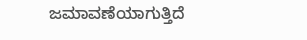ಜಮಾವಣೆಯಾಗುತ್ತಿದೆ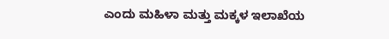ಎಂದು ಮಹಿಳಾ ಮತ್ತು ಮಕ್ಕಳ ಇಲಾಖೆಯ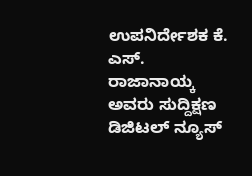ಉಪನಿರ್ದೇಶಕ ಕೆ. ಎಸ್. ರಾಜಾನಾಯ್ಕ ಅವರು ಸುದ್ದಿಕ್ಷಣ ಡಿಜಿಟಲ್ ನ್ಯೂಸ್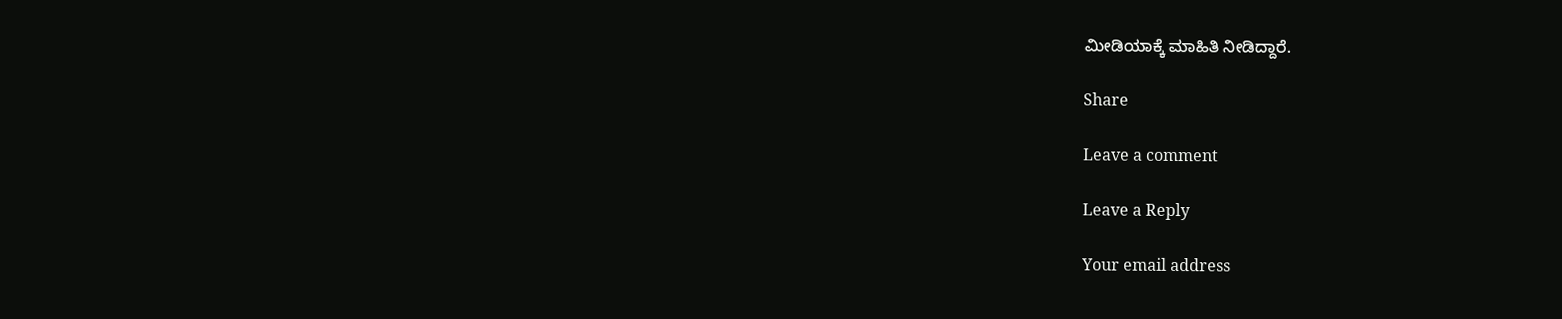ಮೀಡಿಯಾಕ್ಕೆ ಮಾಹಿತಿ ನೀಡಿದ್ದಾರೆ.

Share

Leave a comment

Leave a Reply

Your email address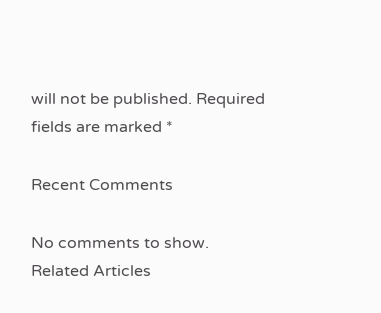will not be published. Required fields are marked *

Recent Comments

No comments to show.
Related Articles